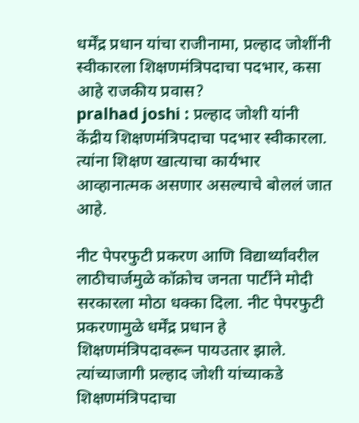धर्मेंद्र प्रधान यांचा राजीनामा, प्रल्हाद जोशींनी स्वीकारला शिक्षणमंत्रिपदाचा पदभार, कसा आहे राजकीय प्रवास?
pralhad joshi : प्रल्हाद जोशी यांनी केंद्रीय शिक्षणमंत्रिपदाचा पदभार स्वीकारला. त्यांना शिक्षण खात्याचा कार्यभार आव्हानात्मक असणार असल्याचे बोललं जात आहे.

नीट पेपरफुटी प्रकरण आणि विद्यार्थ्यांवरील लाठीचार्जमुळे कॉक्रोच जनता पार्टीने मोदी सरकारला मोठा धक्का दिला. नीट पेपरफुटी प्रकरणामुळे धर्मेंद्र प्रधान हे शिक्षणमंत्रिपदावरून पायउतार झाले. त्यांच्याजागी प्रल्हाद जोशी यांच्याकडे शिक्षणमंत्रिपदाचा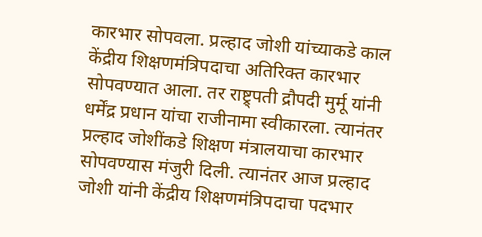कारभार सोपवला. प्रल्हाद जोशी यांच्याकडे काल केंद्रीय शिक्षणमंत्रिपदाचा अतिरिक्त कारभार सोपवण्यात आला. तर राष्ट्र्पती द्रौपदी मुर्मू यांनी धर्मेंद्र प्रधान यांचा राजीनामा स्वीकारला. त्यानंतर प्रल्हाद जोशींकडे शिक्षण मंत्रालयाचा कारभार सोपवण्यास मंजुरी दिली. त्यानंतर आज प्रल्हाद जोशी यांनी केंद्रीय शिक्षणमंत्रिपदाचा पदभार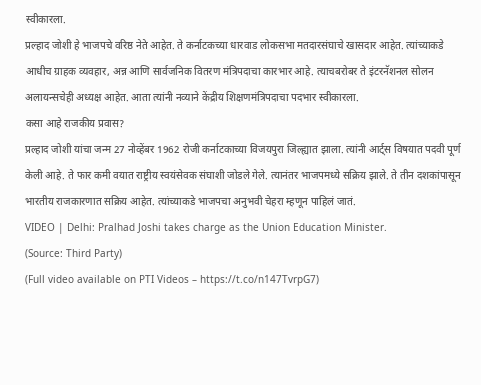स्वीकारला.
प्रल्हाद जोशी हे भाजपचे वरिष्ठ नेते आहेत. ते कर्नाटकच्या धारवाड लोकसभा मतदारसंघाचे खासदार आहेत. त्यांच्याकडे आधीच ग्राहक व्यवहार, अन्न आणि सार्वजनिक वितरण मंत्रिपदाचा कारभार आहे. त्याचबरोबर ते इंटरनॅशनल सोलन अलायन्सचेही अध्यक्ष आहेत. आता त्यांनी नव्याने केंद्रीय शिक्षणमंत्रिपदाचा पदभार स्वीकारला.
कसा आहे राजकीय प्रवास?
प्रल्हाद जोशी यांचा जन्म 27 नोव्हेंबर 1962 रोजी कर्नाटकाच्या विजयपुरा जिल्ह्यात झाला. त्यांनी आर्ट्स विषयात पदवी पूर्ण केली आहे. ते फार कमी वयात राष्ट्रीय स्वयंसेवक संघाशी जोडले गेले. त्यानंतर भाजपमध्ये सक्रिय झाले. ते तीन दशकांपासून भारतीय राजकारणात सक्रिय आहेत. त्यांच्याकडे भाजपचा अनुभवी चेहरा म्हणून पाहिलं जातं.
VIDEO | Delhi: Pralhad Joshi takes charge as the Union Education Minister.
(Source: Third Party)
(Full video available on PTI Videos – https://t.co/n147TvrpG7)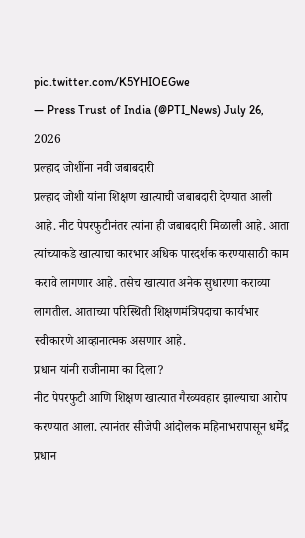pic.twitter.com/K5YHIOEGwe
— Press Trust of India (@PTI_News) July 26, 2026
प्रल्हाद जोशींना नवी जबाबदारी
प्रल्हाद जोशी यांना शिक्षण खात्याची जबाबदारी देण्यात आली आहे. नीट पेपरफुटीनंतर त्यांना ही जबाबदारी मिळाली आहे. आता त्यांच्याकडे खात्याचा कारभार अधिक पारदर्शक करण्यासाठी काम करावे लागणार आहे. तसेच खात्यात अनेक सुधारणा कराव्या लागतील. आताच्या परिस्थिती शिक्षणमंत्रिपदाचा कार्यभार स्वीकारणे आव्हानात्मक असणार आहे.
प्रधान यांनी राजीनामा का दिला?
नीट पेपरफुटी आणि शिक्षण खात्यात गैरव्यवहार झाल्याचा आरोप करण्यात आला. त्यानंतर सीजेपी आंदोलक महिनाभरापासून धर्मेंद्र प्रधान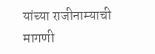यांच्या राजीनाम्याची मागणी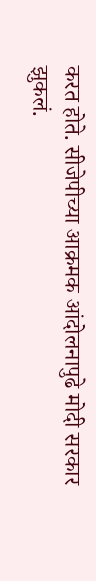करत होते. सीजेपीच्या आक्रमक आंदोलनापुढे मोदी सरकार झुकलं.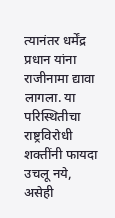त्यानंतर धर्मेंद्र प्रधान यांना राजीनामा द्यावा लागला. या परिस्थितीचा राष्ट्रविरोधी शक्तींनी फायदा उचलू नये, असेही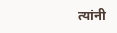त्यांनी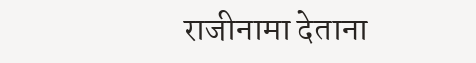राजीनामा देताना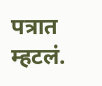पत्रात म्हटलं.